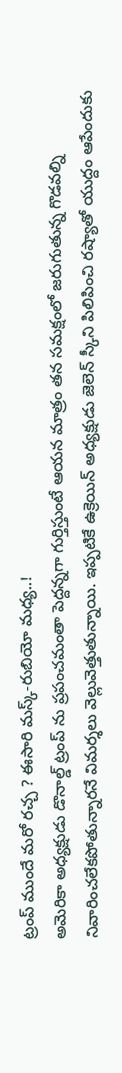ట్రంప్ ముందే మరో రచ్చ ? ఈసారి మస్క్-రుబియో మధ్య..!
అమెరికా అధ్యక్షుడు డొనాల్డ్ ట్రంప్ ను ప్రపంచమంతా పెద్దన్నగా గుర్తిస్తుంటే ఆయన మాత్రం తన సమక్షంలో జరుగుతున్న గొడవల్ని నివారించలేకపోతున్నారనే విమర్శలు వెల్లువెత్తుతున్నాయి. ఇప్పటికే ఉక్రెయిన్ అధ్యక్షుడు జెలెన్ స్కీని పిలిపించి రష్యాతో యుద్దం ఆపేందుకు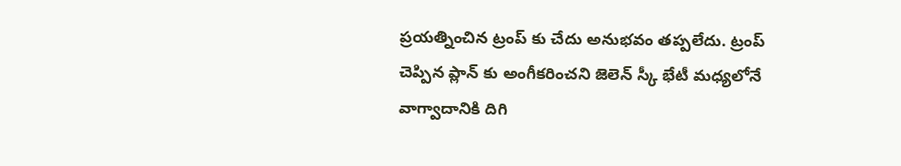ప్రయత్నించిన ట్రంప్ కు చేదు అనుభవం తప్పలేదు. ట్రంప్ చెప్పిన ప్లాన్ కు అంగీకరించని జెలెన్ స్కీ భేటీ మధ్యలోనే వాగ్వాదానికి దిగి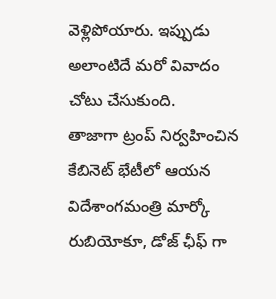వెళ్లిపోయారు. ఇప్పుడు అలాంటిదే మరో వివాదం చోటు చేసుకుంది.
తాజాగా ట్రంప్ నిర్వహించిన కేబినెట్ భేటీలో ఆయన విదేశాంగమంత్రి మార్కో రుబియోకూ, డోజ్ ఛీఫ్ గా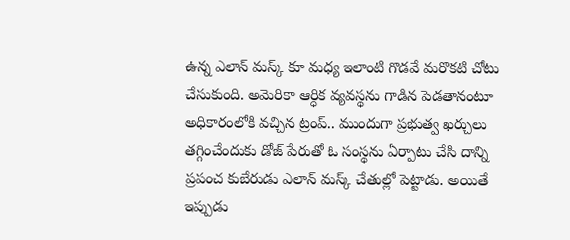ఉన్న ఎలాన్ మస్క్ కూ మధ్య ఇలాంటి గొడవే మరొకటి చోటు చేసుకుంది. అమెరికా ఆర్ధిక వ్యవస్థను గాడిన పెడతానంటూ అధికారంలోకి వచ్చిన ట్రంప్.. ముందుగా ప్రభుత్వ ఖర్చులు తగ్గించేందుకు డోజ్ పేరుతో ఓ సంస్థను ఏర్పాటు చేసి దాన్ని ప్రపంచ కుబేరుడు ఎలాన్ మస్క్ చేతుల్లో పెట్టాడు. అయితే ఇప్పుడు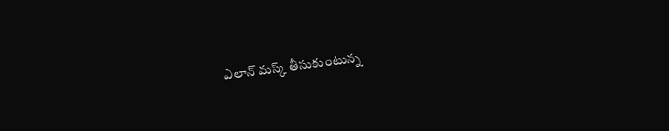ఎలాన్ మస్క్ తీసుకుంటున్న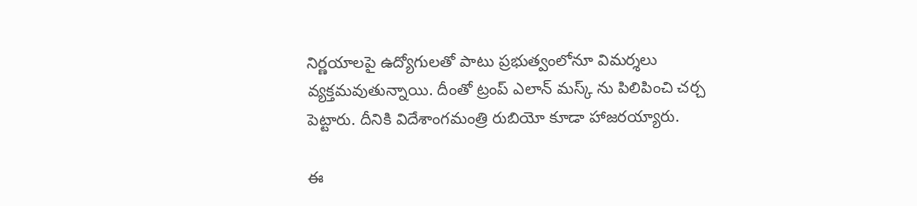నిర్ణయాలపై ఉద్యోగులతో పాటు ప్రభుత్వంలోనూ విమర్శలు వ్యక్తమవుతున్నాయి. దీంతో ట్రంప్ ఎలాన్ మస్క్ ను పిలిపించి చర్చ పెట్టారు. దీనికి విదేశాంగమంత్రి రుబియో కూడా హాజరయ్యారు.

ఈ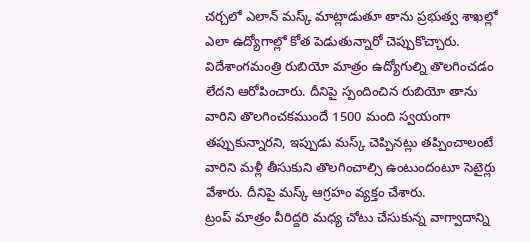చర్చలో ఎలాన్ మస్క్ మాట్లాడుతూ తాను ప్రభుత్వ శాఖల్లో ఎలా ఉద్యోగాల్లో కోత పెడుతున్నారో చెప్పుకొచ్చారు. విదేశాంగమంత్రి రుబియో మాత్రం ఉద్యోగుల్ని తొలగించడం లేదని ఆరోపించారు. దీనిపై స్పందించిన రుబియో తాను వారిని తొలగించకముందే 1500 మంది స్వయంగా తప్పుకున్నారని, ఇప్పుడు మస్క్ చెప్పినట్లు తప్పించాలంటే వారిని మళ్లీ తీసుకుని తొలగించాల్సి ఉంటుందంటూ సెటైర్లు వేశారు. దీనిపై మస్క్ ఆగ్రహం వ్యక్తం చేశారు.
ట్రంప్ మాత్రం వీరిద్దరి మధ్య చోటు చేసుకున్న వాగ్వాదాన్ని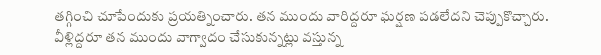తగ్గించి చూపేందుకు ప్రయత్నించారు. తన ముందు వారిద్దరూ ఘర్షణ పడలేదని చెప్పుకొచ్చారు. వీళ్లిద్దరూ తన ముందు వాగ్వాదం చేసుకున్నట్లు వస్తున్న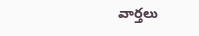వార్తలు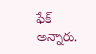ఫేక్ అన్నారు.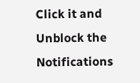Click it and Unblock the Notifications